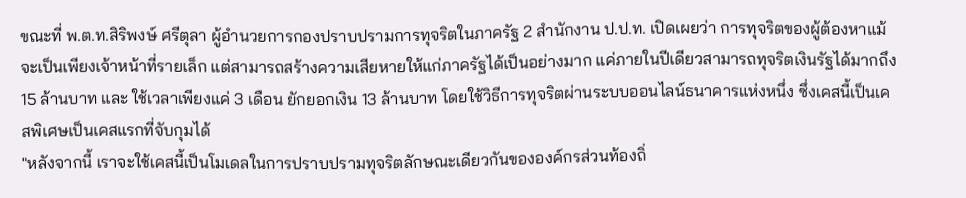ขณะที่ พ.ต.ท.สิริพงษ์ ศรีตุลา ผู้อำนวยการกองปราบปรามการทุจริตในภาครัฐ 2 สำนักงาน ป.ป.ท. เปิดเผยว่า การทุจริตของผู้ต้องหาแม้จะเป็นเพียงเจ้าหน้าที่รายเล็ก แต่สามารถสร้างความเสียหายให้แก่ภาครัฐได้เป็นอย่างมาก แค่ภายในปีเดียวสามารถทุจริตเงินรัฐได้มากถึง 15 ล้านบาท และ ใช้เวลาเพียงแค่ 3 เดือน ยักยอกเงิน 13 ล้านบาท โดยใช้วิธีการทุจริตผ่านระบบออนไลน์ธนาคารแห่งหนึ่ง ซึ่งเคสนี้เป็นเคสพิเศษเป็นเคสแรกที่จับกุมได้
"หลังจากนี้ เราจะใช้เคสนี้เป็นโมเดลในการปราบปรามทุจริตลักษณะเดียวกันขององค์กรส่วนท้องถิ่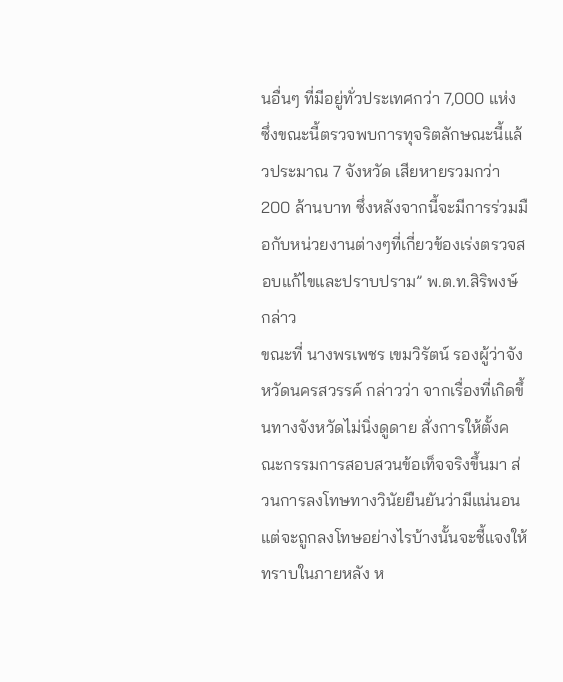นอื่นๆ ที่มีอยู่ทั่วประเทศกว่า 7,000 แห่ง ซึ่งขณะนี้ตรวจพบการทุจริตลักษณะนี้แล้วประมาณ 7 จังหวัด เสียหายรวมกว่า 200 ล้านบาท ซึ่งหลังจากนี้จะมีการร่วมมือกับหน่วยงานต่างๆที่เกี่ยวข้องเร่งตรวจสอบแก้ไขและปราบปราม” พ.ต.ท.สิริพงษ์ กล่าว
ขณะที่ นางพรเพชร เขมวิรัตน์ รองผู้ว่าจังหวัดนครสวรรค์ กล่าวว่า จากเรื่องที่เกิดขึ้นทางจังหวัดไม่นิ่งดูดาย สั่งการให้ตั้งคณะกรรมการสอบสวนข้อเท็จจริงขึ้นมา ส่วนการลงโทษทางวินัยยืนยันว่ามีแน่นอนแต่จะถูกลงโทษอย่างไรบ้างนั้นจะชี้แจงให้ทราบในภายหลัง ห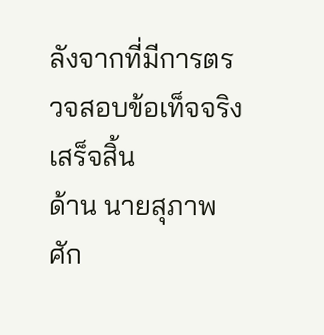ลังจากที่มีการตรวจสอบข้อเท็จจริงเสร็จสิ้น
ด้าน นายสุภาพ ศัก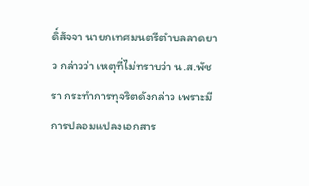ดิ์สัจจา นายกเทศมนตรีตำบลลาดยาว กล่าวว่า เหตุที่ไม่ทราบว่า น.ส.พัชรา กระทำการทุจริตดังกล่าว เพราะมีการปลอมแปลงเอกสาร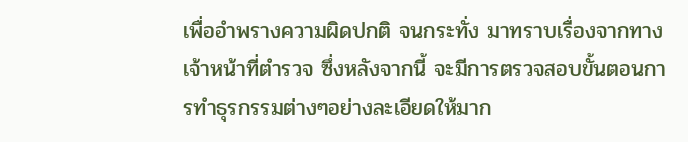เพื่ออำพรางความผิดปกติ จนกระทั่ง มาทราบเรื่องจากทางเจ้าหน้าที่ตำรวจ ซึ่งหลังจากนี้ จะมีการตรวจสอบขั้นตอนการทำธุรกรรมต่างๆอย่างละเอียดให้มาก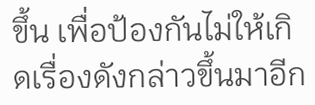ขึ้น เพื่อป้องกันไม่ให้เกิดเรื่องดังกล่าวขึ้นมาอีก